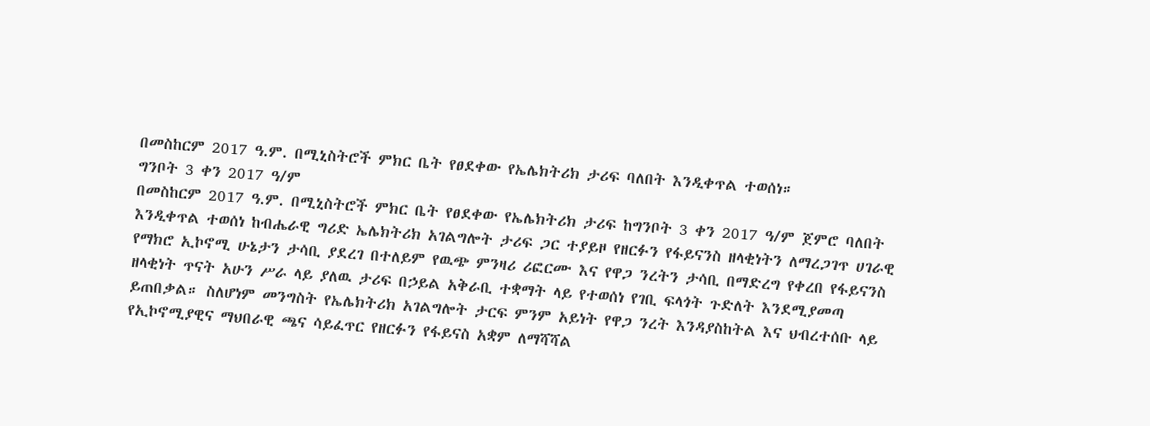በመስከርም 2017 ዓ.ም. በሚኒስትሮች ምክር ቤት የፀደቀው የኤሌክትሪክ ታሪፍ ባለበት እንዲቀጥል ተወሰነ።
ግንቦት 3 ቀን 2017 ዓ/ም
በመስከርም 2017 ዓ.ም. በሚኒስትሮች ምክር ቤት የፀደቀው የኤሌክትሪክ ታሪፍ ከግንቦት 3 ቀን 2017 ዓ/ም ጀምሮ ባለበት እንዲቀጥል ተወሰነ ከብሔራዊ ግሪድ ኤሌክትሪክ አገልግሎት ታሪፍ ጋር ተያይዞ የዘርፉን የፋይናንስ ዘላቂነትን ለማረጋገጥ ሀገራዊ የማክሮ ኢኮኖሚ ሁኔታን ታሳቢ ያደረገ በተለይም የዉጭ ምንዛሪ ሪፎርሙ እና የዋጋ ንረትን ታሳቢ በማድረግ የቀረበ የፋይናንስ ዘላቂነት ጥናት አሁን ሥራ ላይ ያለዉ ታሪፍ በኃይል አቅራቢ ተቋማት ላይ የተወሰነ የገቢ ፍላጎት ጉድለት እንደሚያመጣ ይጠበቃል። ስለሆነም መንግስት የኤሌክትሪክ አገልግሎት ታርፍ ምንም አይነት የዋጋ ንረት እንዳያስከትል እና ህብረተሰቡ ላይ የኢኮኖሚያዊና ማህበራዊ ጫና ሳይፈጥር የዘርፉን የፋይናስ አቋም ለማሻሻል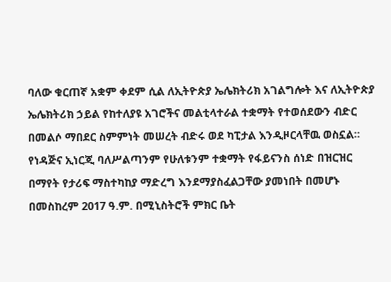ባለው ቁርጠኛ አቋም ቀደም ሲል ለኢትዮጵያ ኤሌክትሪክ አገልግሎት እና ለኢትዮጵያ ኤሌክትሪክ ኃይል የከተለያዩ አገሮችና መልቲላተራል ተቋማት የተወሰደውን ብድር በመልሶ ማበደር ስምምነት መሠረት ብድሩ ወደ ካፒታል እንዲዞርላቸዉ ወስኗል። የነዳጅና ኢነርጂ ባለሥልጣንም የሁለቱንም ተቋማት የፋይናንስ ሰነድ በዝርዝር በማየት የታሪፍ ማስተካከያ ማድረግ እንደማያስፈልጋቸው ያመነበት በመሆኑ በመስከረም 2017 ዓ.ም. በሚኒስትሮች ምክር ቤት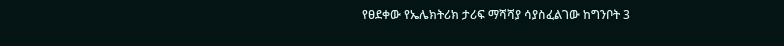የፀደቀው የኤሌክትሪክ ታሪፍ ማሻሻያ ሳያስፈልገው ከግንቦት 3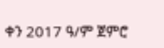ቀን 2017 ዓ/ም ጀምሮ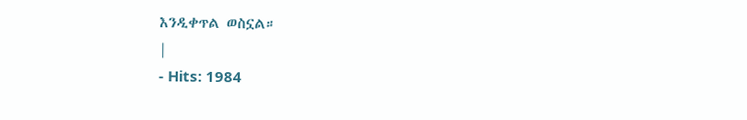እንዲቀጥል ወስኗል።
|
- Hits: 1984